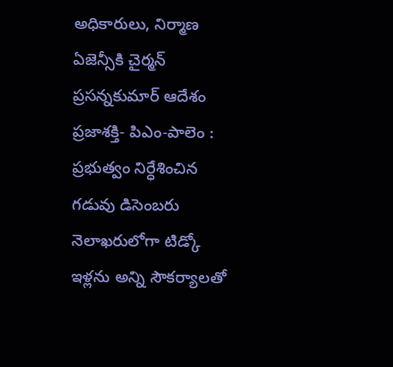అధికారులు, నిర్మాణ ఏజెన్సీకి చైర్మన్ ప్రసన్నకుమార్ ఆదేశం
ప్రజాశక్తి- పిఎం-పాలెం : ప్రభుత్వం నిర్ధేశించిన గడువు డిసెంబరు నెలాఖరులోగా టిడ్కో ఇళ్లను అన్ని సౌకర్యాలతో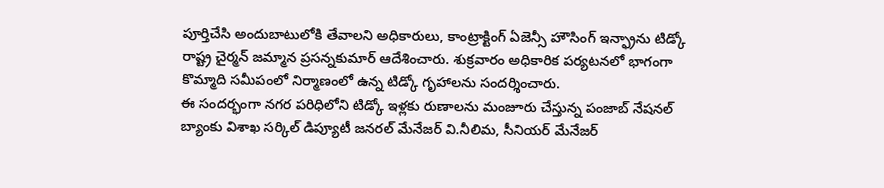పూర్తిచేసి అందుబాటులోకి తేవాలని అధికారులు, కాంట్రాక్టింగ్ ఏజెన్సీ హౌసింగ్ ఇన్ఫ్రాను టిడ్కో రాష్ట్ర చైర్మన్ జమ్మాన ప్రసన్నకుమార్ ఆదేశించారు. శుక్రవారం అధికారిక పర్యటనలో భాగంగా కొమ్మాది సమీపంలో నిర్మాణంలో ఉన్న టిడ్కో గృహాలను సందర్శించారు.
ఈ సందర్భంగా నగర పరిధిలోని టిడ్కో ఇళ్లకు రుణాలను మంజూరు చేస్తున్న పంజాబ్ నేషనల్ బ్యాంకు విశాఖ సర్కిల్ డిప్యూటీ జనరల్ మేనేజర్ వి.నీలిమ, సీనియర్ మేనేజర్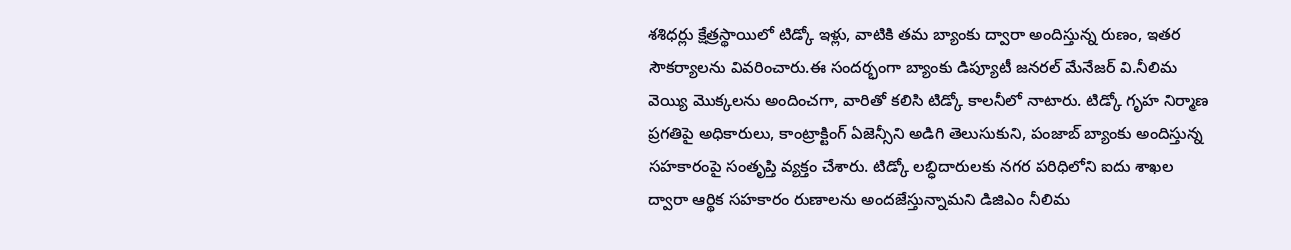శశిధర్లు క్షేత్రస్థాయిలో టిడ్కో ఇళ్లు, వాటికి తమ బ్యాంకు ద్వారా అందిస్తున్న రుణం, ఇతర సౌకర్యాలను వివరించారు.ఈ సందర్భంగా బ్యాంకు డిప్యూటీ జనరల్ మేనేజర్ వి.నీలిమ వెయ్యి మొక్కలను అందించగా, వారితో కలిసి టిడ్కో కాలనీలో నాటారు. టిడ్కో గృహ నిర్మాణ ప్రగతిపై అధికారులు, కాంట్రాక్టింగ్ ఏజెన్సీని అడిగి తెలుసుకుని, పంజాబ్ బ్యాంకు అందిస్తున్న సహకారంపై సంతృప్తి వ్యక్తం చేశారు. టిడ్కో లబ్ధిదారులకు నగర పరిధిలోని ఐదు శాఖల ద్వారా ఆర్థిక సహకారం రుణాలను అందజేస్తున్నామని డిజిఎం నీలిమ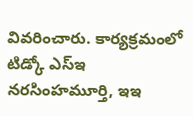వివరించారు. కార్యక్రమంలో టిడ్కో ఎస్ఇ నరసింహమూర్తి, ఇఇ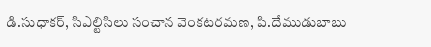డి.సుధాకర్, సిఎల్టిసిలు సంచాన వెంకటరమణ, పి.దేముడుబాబు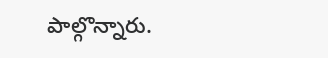పాల్గొన్నారు.